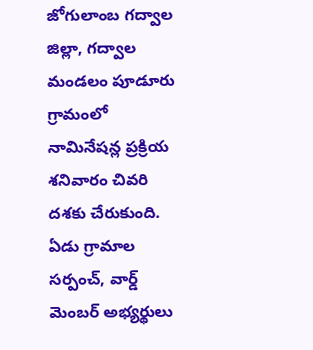జోగులాంబ గద్వాల జిల్లా, గద్వాల మండలం పూడూరు గ్రామంలో నామినేషన్ల ప్రక్రియ శనివారం చివరి దశకు చేరుకుంది. ఏడు గ్రామాల సర్పంచ్, వార్డ్ మెంబర్ అభ్యర్థులు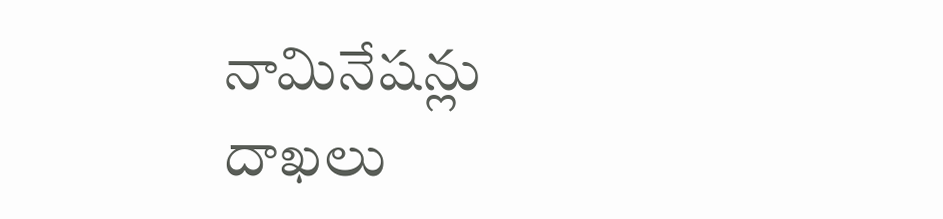నామినేషన్లు దాఖలు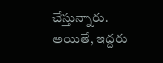చేస్తున్నారు. అయితే, ఇద్దరు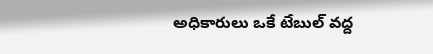అధికారులు ఒకే టేబుల్ వద్ద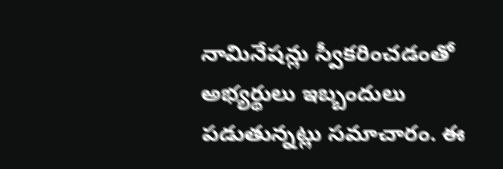నామినేషన్లు స్వీకరించడంతో అభ్యర్థులు ఇబ్బందులు పడుతున్నట్లు సమాచారం. ఈ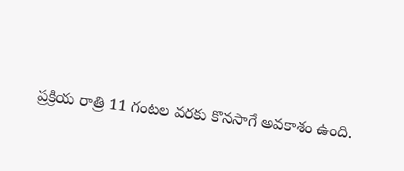ప్రక్రియ రాత్రి 11 గంటల వరకు కొనసాగే అవకాశం ఉంది.